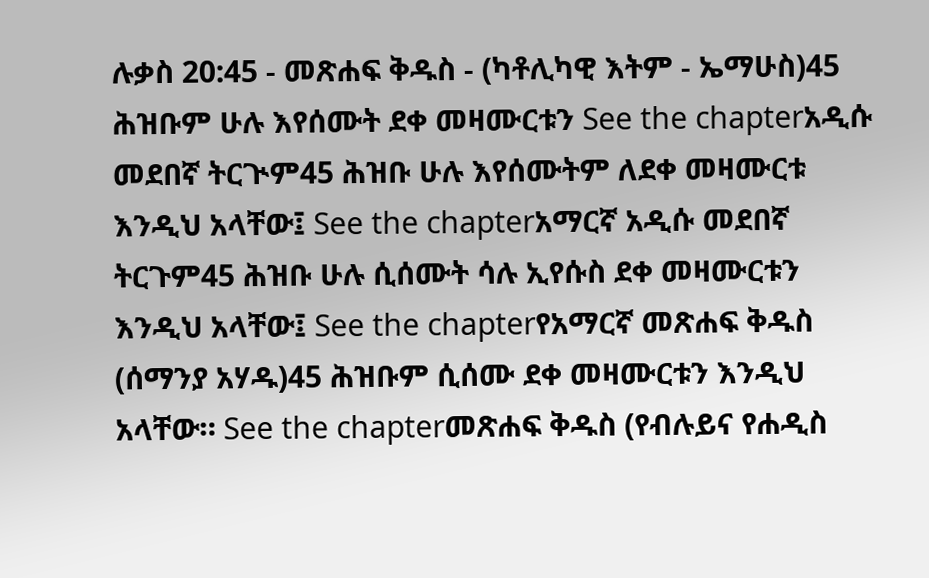ሉቃስ 20:45 - መጽሐፍ ቅዱስ - (ካቶሊካዊ እትም - ኤማሁስ)45 ሕዝቡም ሁሉ እየሰሙት ደቀ መዛሙርቱን See the chapterአዲሱ መደበኛ ትርጒም45 ሕዝቡ ሁሉ እየሰሙትም ለደቀ መዛሙርቱ እንዲህ አላቸው፤ See the chapterአማርኛ አዲሱ መደበኛ ትርጉም45 ሕዝቡ ሁሉ ሲሰሙት ሳሉ ኢየሱስ ደቀ መዛሙርቱን እንዲህ አላቸው፤ See the chapterየአማርኛ መጽሐፍ ቅዱስ (ሰማንያ አሃዱ)45 ሕዝቡም ሲሰሙ ደቀ መዛሙርቱን እንዲህ አላቸው። See the chapterመጽሐፍ ቅዱስ (የብሉይና የሐዲስ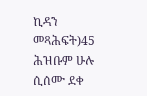ኪዳን መጻሕፍት)45 ሕዝቡም ሁሉ ሲሰሙ ደቀ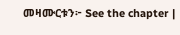መዛሙርቱን፦ See the chapter |